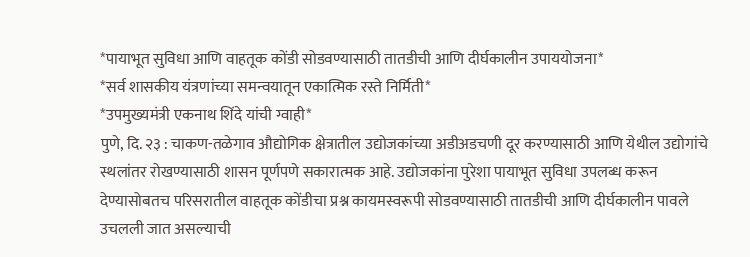*पायाभूत सुविधा आणि वाहतूक कोंडी सोडवण्यासाठी तातडीची आणि दीर्घकालीन उपाययोजना*
*सर्व शासकीय यंत्रणांच्या समन्वयातून एकात्मिक रस्ते निर्मिती*
*उपमुख्यमंत्री एकनाथ शिंदे यांची ग्वाही*
पुणे, दि. २३ : चाकण-तळेगाव औद्योगिक क्षेत्रातील उद्योजकांच्या अडीअडचणी दूर करण्यासाठी आणि येथील उद्योगांचे स्थलांतर रोखण्यासाठी शासन पूर्णपणे सकारात्मक आहे. उद्योजकांना पुरेशा पायाभूत सुविधा उपलब्ध करून देण्यासोबतच परिसरातील वाहतूक कोंडीचा प्रश्न कायमस्वरूपी सोडवण्यासाठी तातडीची आणि दीर्घकालीन पावले उचलली जात असल्याची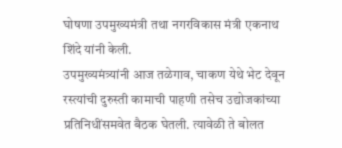घोषणा उपमुख्यमंत्री तथा नगरविकास मंत्री एकनाथ शिंदे यांनी केली.
उपमुख्यमंत्र्यांनी आज तळेगाव, चाकण येथे भेट देवून रस्त्यांची दुरुस्ती कामाची पाहणी तसेच उद्योजकांच्या प्रतिनिधींसमवेत बैठक घेतली. त्यावेळी ते बोलत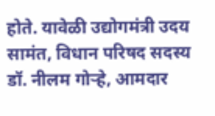होते. यावेळी उद्योगमंत्री उदय सामंत, विधान परिषद सदस्य डॉ. नीलम गोऱ्हे, आमदार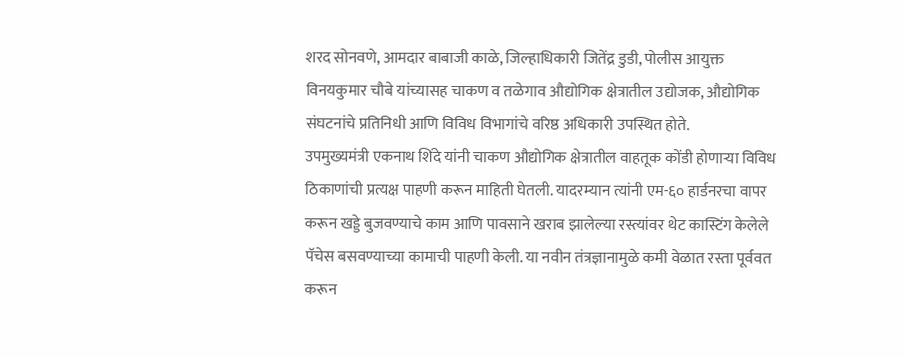शरद सोनवणे, आमदार बाबाजी काळे, जिल्हाधिकारी जितेंद्र डुडी, पोलीस आयुक्त विनयकुमार चौबे यांच्यासह चाकण व तळेगाव औद्योगिक क्षेत्रातील उद्योजक, औद्योगिक संघटनांचे प्रतिनिधी आणि विविध विभागांचे वरिष्ठ अधिकारी उपस्थित होते.
उपमुख्यमंत्री एकनाथ शिंदे यांनी चाकण औद्योगिक क्षेत्रातील वाहतूक कोंडी होणाऱ्या विविध ठिकाणांची प्रत्यक्ष पाहणी करून माहिती घेतली. यादरम्यान त्यांनी एम-६० हार्डनरचा वापर करून खड्डे बुजवण्याचे काम आणि पावसाने खराब झालेल्या रस्त्यांवर थेट कास्टिंग केलेले पॅचेस बसवण्याच्या कामाची पाहणी केली. या नवीन तंत्रज्ञानामुळे कमी वेळात रस्ता पूर्ववत करून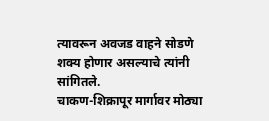त्यावरून अवजड वाहने सोडणे शक्य होणार असल्याचे त्यांनी सांगितले.
चाकण-शिक्रापूर मार्गावर मोठ्या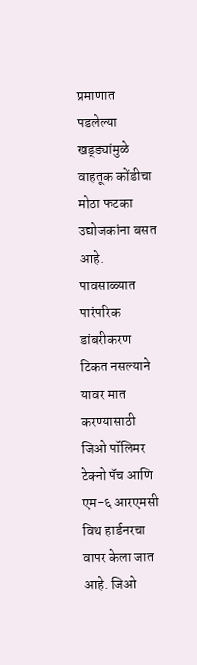प्रमाणात पडलेल्या खड्ड्यांमुळे वाहतूक कोंडीचा मोठा फटका उद्योजकांना बसत आहे. पावसाळ्यात पारंपरिक डांबरीकरण टिकत नसल्याने यावर मात करण्यासाठी जिओ पॉलिमर टेक्नो पॅच आणि एम-६ आरएमसी विथ हार्डनरचा वापर केला जात आहे. जिओ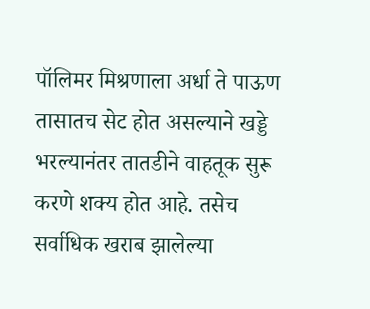पॉलिमर मिश्रणाला अर्धा ते पाऊण तासातच सेट होत असल्याने खड्डे भरल्यानंतर तातडीने वाहतूक सुरू करणे शक्य होत आहे. तसेच सर्वाधिक खराब झालेल्या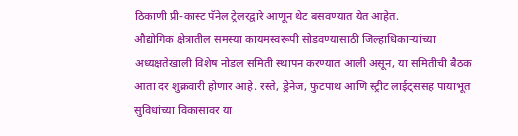ठिकाणी प्री-कास्ट पॅनेल ट्रेलरद्वारे आणून थेट बसवण्यात येत आहेत.
औद्योगिक क्षेत्रातील समस्या कायमस्वरूपी सोडवण्यासाठी जिल्हाधिकाऱ्यांच्या अध्यक्षतेखाली विशेष नोडल समिती स्थापन करण्यात आली असून, या समितीची बैठक आता दर शुक्रवारी होणार आहे. रस्ते, ड्रेनेज, फुटपाथ आणि स्ट्रीट लाईट्ससह पायाभूत सुविधांच्या विकासावर या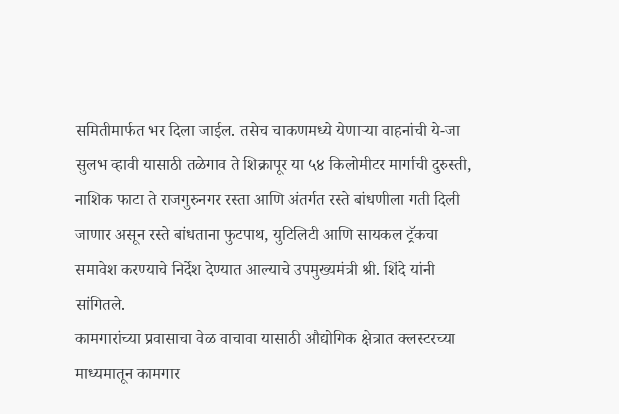समितीमार्फत भर दिला जाईल. तसेच चाकणमध्ये येणाऱ्या वाहनांची ये-जा सुलभ व्हावी यासाठी तळेगाव ते शिक्रापूर या ५४ किलोमीटर मार्गाची दुरुस्ती, नाशिक फाटा ते राजगुरुनगर रस्ता आणि अंतर्गत रस्ते बांधणीला गती दिली जाणार असून रस्ते बांधताना फुटपाथ, युटिलिटी आणि सायकल ट्रॅकचा समावेश करण्याचे निर्देश देण्यात आल्याचे उपमुख्यमंत्री श्री. शिंदे यांनी सांगितले.
कामगारांच्या प्रवासाचा वेळ वाचावा यासाठी औद्योगिक क्षेत्रात क्लस्टरच्या माध्यमातून कामगार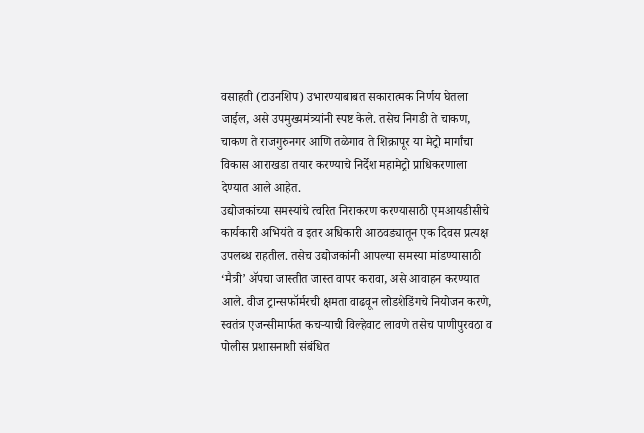वसाहती (टाउनशिप) उभारण्याबाबत सकारात्मक निर्णय घेतला जाईल, असे उपमुख्यमंत्र्यांनी स्पष्ट केले. तसेच निगडी ते चाकण, चाकण ते राजगुरुनगर आणि तळेगाव ते शिक्रापूर या मेट्रो मार्गांचा विकास आराखडा तयार करण्याचे निर्देश महामेट्रो प्राधिकरणाला देण्यात आले आहेत.
उद्योजकांच्या समस्यांचे त्वरित निराकरण करण्यासाठी एमआयडीसीचे कार्यकारी अभियंते व इतर अधिकारी आठवड्यातून एक दिवस प्रत्यक्ष उपलब्ध राहतील. तसेच उद्योजकांनी आपल्या समस्या मांडण्यासाठी ‘मैत्री’ ॲपचा जास्तीत जास्त वापर करावा, असे आवाहन करण्यात आले. वीज ट्रान्सफॉर्मरची क्षमता वाढवून लोडशेडिंगचे नियोजन करणे, स्वतंत्र एजन्सीमार्फत कचऱ्याची विल्हेवाट लावणे तसेच पाणीपुरवठा व पोलीस प्रशासनाशी संबंधित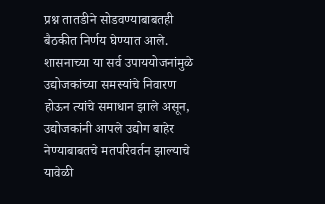प्रश्न तातडीने सोडवण्याबाबतही बैठकीत निर्णय घेण्यात आले. शासनाच्या या सर्व उपाययोजनांमुळे उद्योजकांच्या समस्यांचे निवारण होऊन त्यांचे समाधान झाले असून, उद्योजकांनी आपले उद्योग बाहेर नेण्याबाबतचे मतपरिवर्तन झाल्याचे यावेळी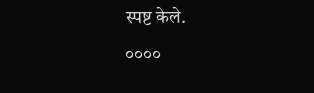स्पष्ट केले.
००००